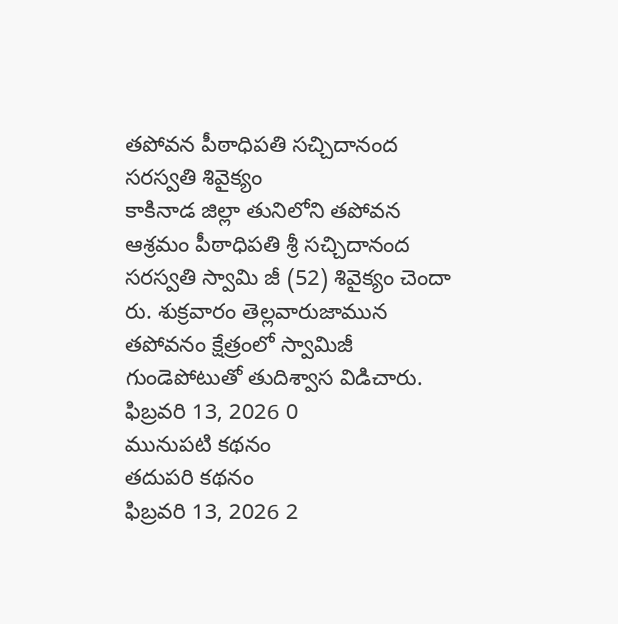తపోవన పీఠాధిపతి సచ్చిదానంద సరస్వతి శివైక్యం
కాకినాడ జిల్లా తునిలోని తపోవన ఆశ్రమం పీఠాధిపతి శ్రీ సచ్చిదానంద సరస్వతి స్వామి జీ (52) శివైక్యం చెందా రు. శుక్రవారం తెల్లవారుజామున తపోవనం క్షేత్రంలో స్వామిజీ గుండెపోటుతో తుదిశ్వాస విడిచారు.
ఫిబ్రవరి 13, 2026 0
మునుపటి కథనం
తదుపరి కథనం
ఫిబ్రవరి 13, 2026 2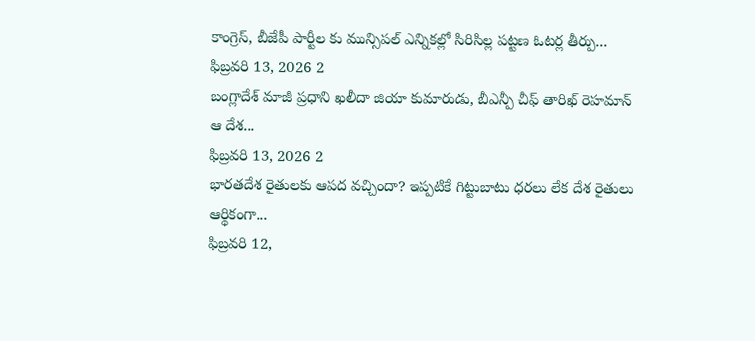కాంగ్రెస్, బీజేపీ పార్టీల కు మున్సిపల్ ఎన్నికల్లో సిరిసిల్ల పట్టణ ఓటర్ల తీర్పు...
ఫిబ్రవరి 13, 2026 2
బంగ్లాదేశ్ మాజీ ప్రధాని ఖలీదా జియా కుమారుడు, బీఎన్పీ చీఫ్ తారిఖ్ రెహమాన్ ఆ దేశ...
ఫిబ్రవరి 13, 2026 2
భారతదేశ రైతులకు ఆపద వచ్చిందా? ఇప్పటికే గిట్టుబాటు ధరలు లేక దేశ రైతులు ఆర్థికంగా...
ఫిబ్రవరి 12,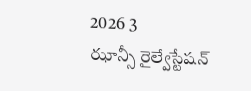2026 3
ఝాన్సీ రైల్వేస్టేషన్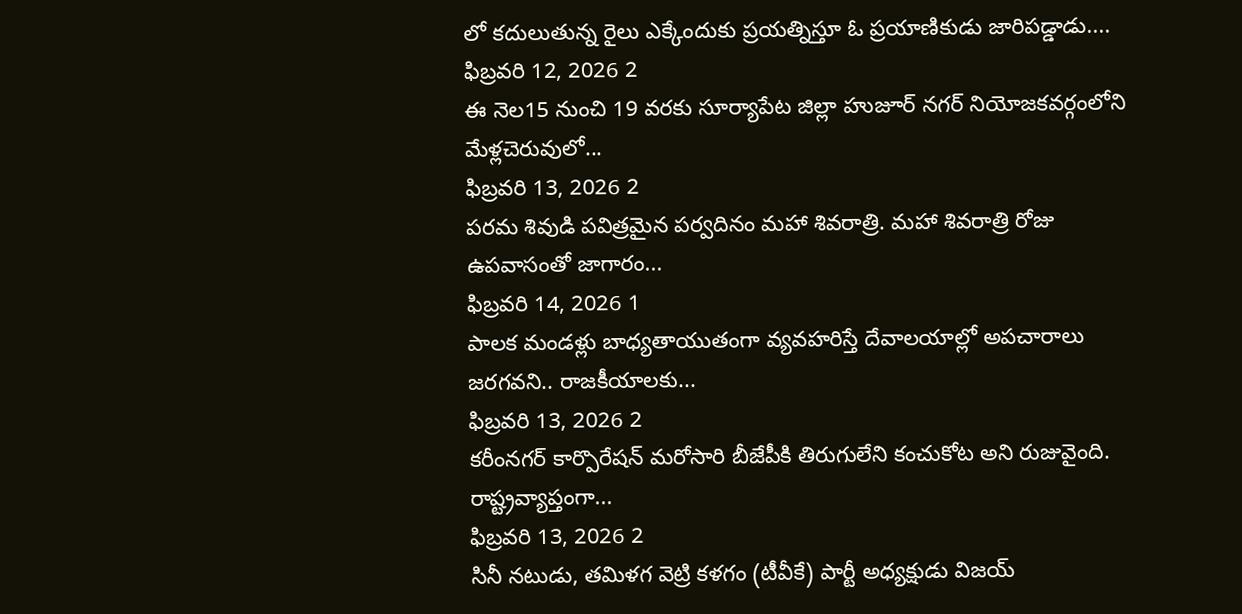లో కదులుతున్న రైలు ఎక్కేందుకు ప్రయత్నిస్తూ ఓ ప్రయాణికుడు జారిపడ్డాడు....
ఫిబ్రవరి 12, 2026 2
ఈ నెల15 నుంచి 19 వరకు సూర్యాపేట జిల్లా హుజూర్ నగర్ నియోజకవర్గంలోని మేళ్లచెరువులో...
ఫిబ్రవరి 13, 2026 2
పరమ శివుడి పవిత్రమైన పర్వదినం మహా శివరాత్రి. మహా శివరాత్రి రోజు ఉపవాసంతో జాగారం...
ఫిబ్రవరి 14, 2026 1
పాలక మండళ్లు బాధ్యతాయుతంగా వ్యవహరిస్తే దేవాలయాల్లో అపచారాలు జరగవని.. రాజకీయాలకు...
ఫిబ్రవరి 13, 2026 2
కరీంనగర్ కార్పొరేషన్ మరోసారి బీజేపీకి తిరుగులేని కంచుకోట అని రుజువైంది. రాష్ట్రవ్యాప్తంగా...
ఫిబ్రవరి 13, 2026 2
సినీ నటుడు, తమిళగ వెట్రి కళగం (టీవీకే) పార్టీ అధ్యక్షుడు విజయ్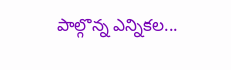పాల్గొన్న ఎన్నికల...